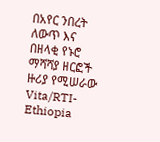በአየር ንበረት ለውጥ እና በዘላቂ የኑሮ ማሻሻያ ዘርፎች ዙሪያ የሚሠራው Vita/RTI-Ethiopia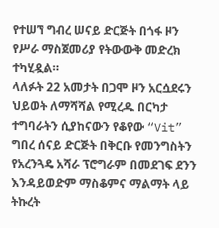የተሠኘ ግብረ ሠናይ ድርጅት በጎፋ ዞን የሥራ ማስጀመሪያ የትውውቅ መድረክ ተካሂዷል።
ላለፉት 22 አመታት በጋሞ ዞን አርሷደሩን ህይወት ለማሻሻል የሚረዱ በርካታ ተግባራትን ሲያከናውን የቆየው “Vit” ግበረ ሰናይ ድርጅት በቅርቡ የመንግስትን የአረንጓዴ አሻራ ፕሮግራም በመደገፍ ደንን እንዳይወድም ማስቆምና ማልማት ላይ ትኩረት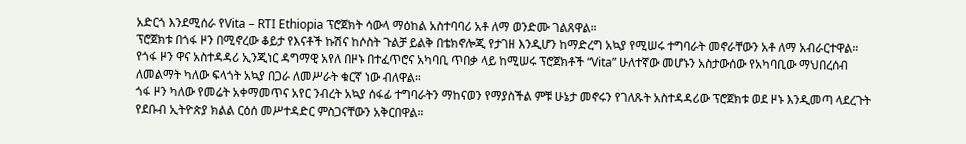አድርጎ እንደሚሰራ የVita – RTI Ethiopia ፕሮጀክት ሳውላ ማዕከል አስተባባሪ አቶ ለማ ወንድሙ ገልጸዋል።
ፕሮጀክቱ በጎፋ ዞን በሚኖረው ቆይታ የእናቶች ኩሽና ከሶስት ጉልቻ ይልቅ በቴክኖሎጂ የታገዘ እንዲሆን ከማድረግ አኳያ የሚሠሩ ተግባራት መኖራቸውን አቶ ለማ አብራርተዋል።
የጎፋ ዞን ዋና አስተዳዳሪ ኢንጂነር ዳግማዊ አየለ በዞኑ በተፈጥሮና አካባቢ ጥበቃ ላይ ከሚሠሩ ፕሮጀክቶች “Vita” ሁለተኛው መሆኑን አስታውሰው የአካባቢው ማህበረሰብ ለመልማት ካለው ፍላጎት አኳያ በጋራ ለመሥራት ቁርኛ ነው ብለዋል።
ጎፋ ዞን ካለው የመሬት አቀማመጥና አየር ንብረት አኳያ ሰፋፊ ተግባራትን ማከናወን የማያስችል ምቹ ሁኔታ መኖሩን የገለጹት አስተዳዳሪው ፕሮጀክቱ ወደ ዞኑ እንዲመጣ ላደረጉት የደቡብ ኢትዮጵያ ክልል ርዕሰ መሥተዳድር ምስጋናቸውን አቅርበዋል።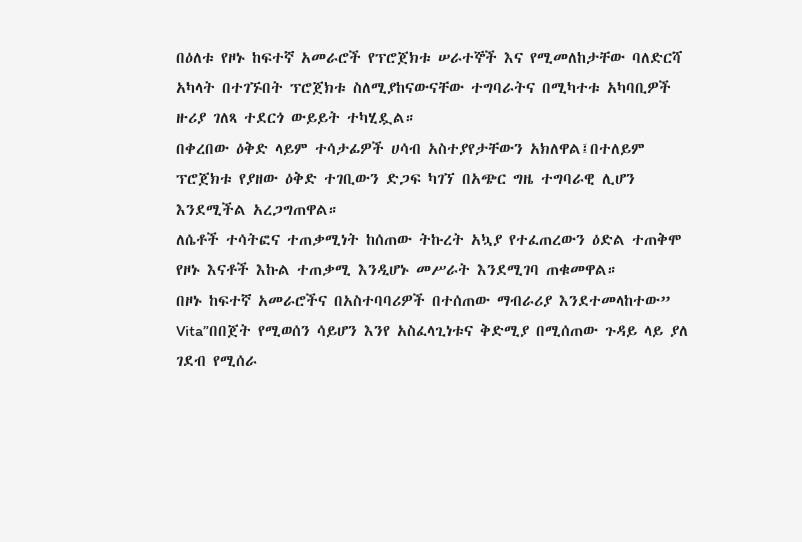በዕለቱ የዞኑ ከፍተኛ አመራሮች የፕሮጀክቱ ሠራተኞች እና የሚመለከታቸው ባለድርሻ አካላት በተገኙበት ፕሮጀክቱ ስለሚያከናውናቸው ተግባራትና በሚካተቱ አካባቢዎች ዙሪያ ገለጻ ተደርጎ ውይይት ተካሂዷል።
በቀረበው ዕቅድ ላይም ተሳታፊዎች ሀሳብ አስተያየታቸውን አክለዋል፤በተለይም ፕሮጀክቱ የያዘው ዕቅድ ተገቢውን ድጋፍ ካገኘ በአጭር ግዜ ተግባራዊ ሊሆን እንደሚችል አረጋግጠዋል።
ለሴቶች ተሳትፎና ተጠቃሚነት ከሰጠው ትኩረት አኳያ የተፈጠረውን ዕድል ተጠቅሞ የዞኑ እናቶች እኩል ተጠቃሚ እንዲሆኑ መሥራት እንደሚገባ ጠቁመዋል።
በዞኑ ከፍተኛ አመራሮችና በአስተባባሪዎች በተሰጠው ማብራሪያ እንደተመላከተው” Vita”በበጀት የሚወሰን ሳይሆን እንየ አስፈላጊነቱና ቅድሚያ በሚሰጠው ጉዳይ ላይ ያለ ገደብ የሚሰራ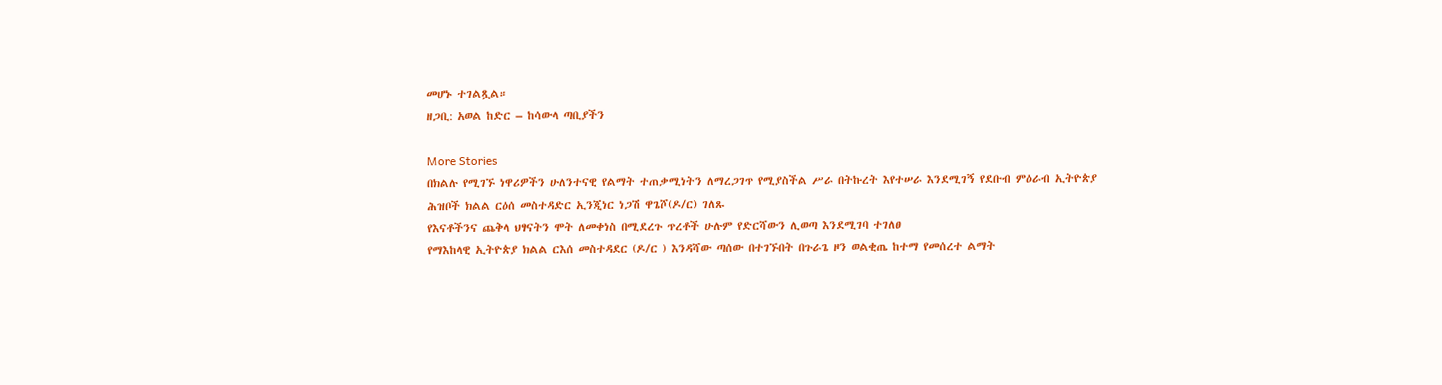መሆኑ ተገልጿል።
ዘጋቢ: አወል ከድር – ከሳውላ ጣቢያችን

More Stories
በክልሉ የሚገኙ ነዋሪዎችን ሁለንተናዊ የልማት ተጠቃሚነትን ለማረጋገጥ የሚያስችል ሥራ በትኩረት እየተሠራ እንደሚገኝ የደቡብ ምዕራብ ኢትዮጵያ ሕዝቦች ክልል ርዕሰ መስተዳድር ኢንጂነር ነጋሽ ዋጌሾ(ዶ/ር) ገለጹ
የእናቶችንና ጨቅላ ህፃናትን ሞት ለመቀነስ በሚደረጉ ጥረቶች ሁሉም የድርሻውን ሊወጣ እንደሚገባ ተገለፀ
የማእከላዊ ኢትዮጵያ ክልል ርእሰ መስተዳደር (ዶ/ር ) እንዳሻው ጣሰው በተገኙበት በጉራጌ ዞን ወልቂጤ ከተማ የመሰረተ ልማት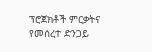ፕሮጀክቶች ምርቃትና የመሰረተ ድንጋይ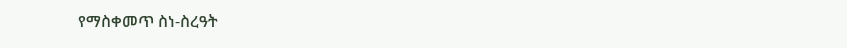የማስቀመጥ ስነ-ስረዓት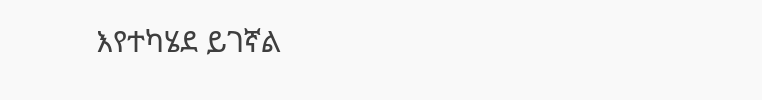እየተካሄደ ይገኛል